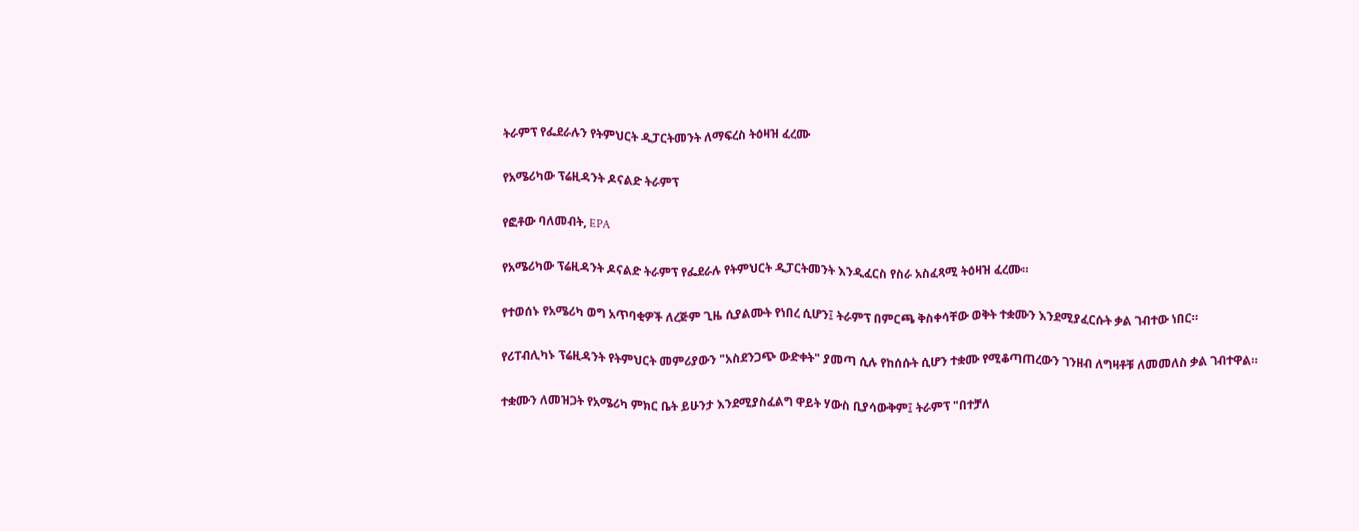ትራምፕ የፌደራሉን የትምህርት ዲፓርትመንት ለማፍረስ ትዕዛዝ ፈረሙ

የአሜሪካው ፕሬዚዳንት ዶናልድ ትራምፕ

የፎቶው ባለመብት, EPA

የአሜሪካው ፕሬዚዳንት ዶናልድ ትራምፕ የፌደራሉ የትምህርት ዲፓርትመንት እንዲፈርስ የስራ አስፈጻሚ ትዕዛዝ ፈረሙ።

የተወሰኑ የአሜሪካ ወግ አጥባቂዎች ለረጅም ጊዜ ሲያልሙት የነበረ ሲሆን፤ ትራምፕ በምርጫ ቅስቀሳቸው ወቅት ተቋሙን እንደሚያፈርሱት ቃል ገብተው ነበር።

የሪፐብሊካኑ ፕሬዚዳንት የትምህርት መምሪያውን "አስደንጋጭ ውድቀት" ያመጣ ሲሉ የከሰሱት ሲሆን ተቋሙ የሚቆጣጠረውን ገንዘብ ለግዛቶቹ ለመመለስ ቃል ገብተዋል።

ተቋሙን ለመዝጋት የአሜሪካ ምክር ቤት ይሁንታ እንደሚያስፈልግ ዋይት ሃውስ ቢያሳውቅም፤ ትራምፕ "በተቻለ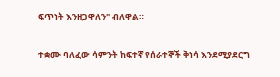ፍጥነት እንዘጋዋለን" ብለዋል።

ተቋሙ ባለፈው ሳምንት ከፍተኛ የሰራተኞች ቅነሳ እንደሚያደርግ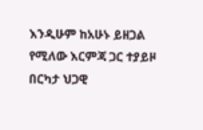እንዲሁም ከአሁኑ ይዘጋል የሚለው እርምጃ ጋር ተያይዞ በርካታ ህጋዊ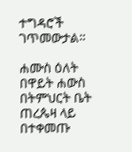ተግዳሮች ገጥመውታል።

ሐሙስ ዕለት በዋይት ሐውስ በትምህርት ቤት ጠረጴዛ ላይ በተቀመጡ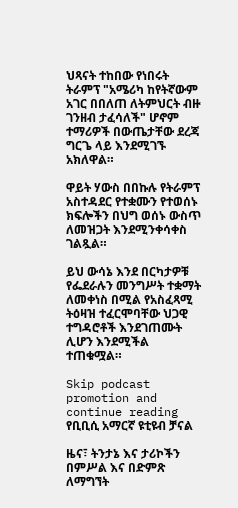ህጻናት ተከበው የነበሩት ትራምፕ "አሜሪካ ከየትኛውም አገር በበለጠ ለትምህርት ብዙ ገንዘብ ታፈሳለች" ሆኖም ተማሪዎች በውጤታቸው ደረጃ ግርጌ ላይ እንደሚገኙ አክለዋል።

ዋይት ሃውስ በበኩሉ የትራምፕ አስተዳደር የተቋሙን የተወሰኑ ክፍሎችን በህግ ወሰኑ ውስጥ ለመዝጋት እንደሚንቀሳቀስ ገልጿል።

ይህ ውሳኔ እንደ በርካታዎቹ የፌደራሉን መንግሥት ተቋማት ለመቀነስ በሚል የአስፈጻሚ ትዕዛዝ ተፈርሞባቸው ህጋዊ ተግዳሮቶች እንደገጠሙት ሊሆን እንደሚችል ተጠቁሟል።

Skip podcast promotion and continue reading
የቢቢሲ አማርኛ ዩቲዩብ ቻናል

ዜና፣ ትንታኔ እና ታሪኮችን በምሥል እና በድምጽ ለማግኘት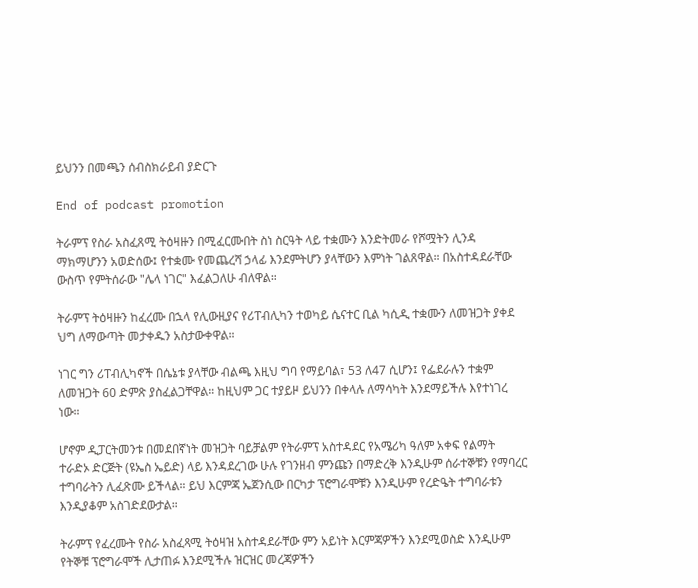ይህንን በመጫን ሰብስክራይብ ያድርጉ

End of podcast promotion

ትራምፕ የስራ አስፈጸሚ ትዕዛዙን በሚፈርሙበት ስነ ስርዓት ላይ ተቋሙን እንድትመራ የሾሟትን ሊንዳ ማክማሆንን አወድሰው፤ የተቋሙ የመጨረሻ ኃላፊ እንደምትሆን ያላቸውን እምነት ገልጸዋል። በአስተዳደራቸው ውስጥ የምትሰራው "ሌላ ነገር" እፈልጋለሁ ብለዋል።

ትራምፕ ትዕዛዙን ከፈረሙ በኋላ የሊውዚያና የሪፐብሊካን ተወካይ ሴናተር ቢል ካሲዲ ተቋሙን ለመዝጋት ያቀደ ህግ ለማውጣት መታቀዱን አስታውቀዋል።

ነገር ግን ሪፐብሊካኖች በሴኔቱ ያላቸው ብልጫ እዚህ ግባ የማይባል፣ 53 ለ47 ሲሆን፤ የፌደራሉን ተቋም ለመዝጋት 60 ድምጽ ያስፈልጋቸዋል። ከዚህም ጋር ተያይዞ ይህንን በቀላሉ ለማሳካት እንደማይችሉ እየተነገረ ነው።

ሆኖም ዲፓርትመንቱ በመደበኛነት መዝጋት ባይቻልም የትራምፕ አስተዳደር የአሜሪካ ዓለም አቀፍ የልማት ተራድኦ ድርጅት (ዩኤስ ኤይድ) ላይ እንዳደረገው ሁሉ የገንዘብ ምንጩን በማድረቅ እንዲሁም ሰራተኞቹን የማባረር ተግባራትን ሊፈጽሙ ይችላል። ይህ እርምጃ ኤጀንሲው በርካታ ፕሮግራሞቹን እንዲሁም የረድዔት ተግባራቱን እንዲያቆም አስገድደውታል።

ትራምፕ የፈረሙት የስራ አስፈጻሚ ትዕዛዝ አስተዳደራቸው ምን አይነት እርምጃዎችን እንደሚወስድ እንዲሁም የትኞቹ ፕሮግራሞች ሊታጠፉ እንደሚችሉ ዝርዝር መረጃዎችን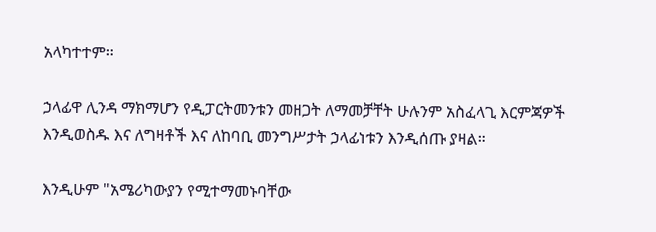አላካተተም።

ኃላፊዋ ሊንዳ ማክማሆን የዲፓርትመንቱን መዘጋት ለማመቻቸት ሁሉንም አስፈላጊ እርምጃዎች እንዲወስዱ እና ለግዛቶች እና ለከባቢ መንግሥታት ኃላፊነቱን እንዲሰጡ ያዛል።

እንዲሁም "አሜሪካውያን የሚተማመኑባቸው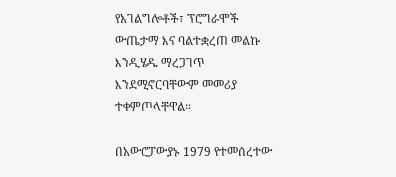የአገልግሎቶች፣ ፕሮግራሞች ውጤታማ እና ባልተቋረጠ መልኩ እንዲሄዱ ማረጋገጥ እንደሚኖርባቸውም መመሪያ ተቀምጦላቸዋል።

በአውሮፓውያኑ 1979 የተመሰረተው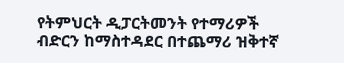የትምህርት ዲፓርትመንት የተማሪዎች ብድርን ከማስተዳደር በተጨማሪ ዝቅተኛ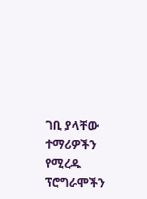ገቢ ያላቸው ተማሪዎችን የሚረዱ ፕሮግራሞችን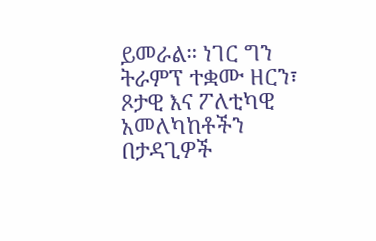ይመራል። ነገር ግን ትራምፕ ተቋሙ ዘርን፣ ጾታዊ እና ፖለቲካዊ አመለካከቶችን በታዳጊዎች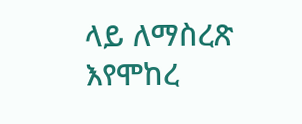ላይ ለማስረጽ እየሞከረ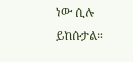ነው ሲሉ ይከሱታል።